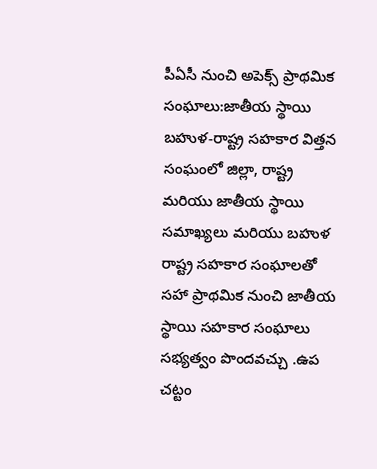పీఏసీ నుంచి అపెక్స్ ప్రాథమిక సంఘాలు:జాతీయ స్థాయి బహుళ-రాష్ట్ర సహకార విత్తన సంఘంలో జిల్లా, రాష్ట్ర మరియు జాతీయ స్థాయి సమాఖ్యలు మరియు బహుళ రాష్ట్ర సహకార సంఘాలతో సహా ప్రాథమిక నుంచి జాతీయ స్థాయి సహకార సంఘాలు సభ్యత్వం పొందవచ్చు .ఉప చట్టం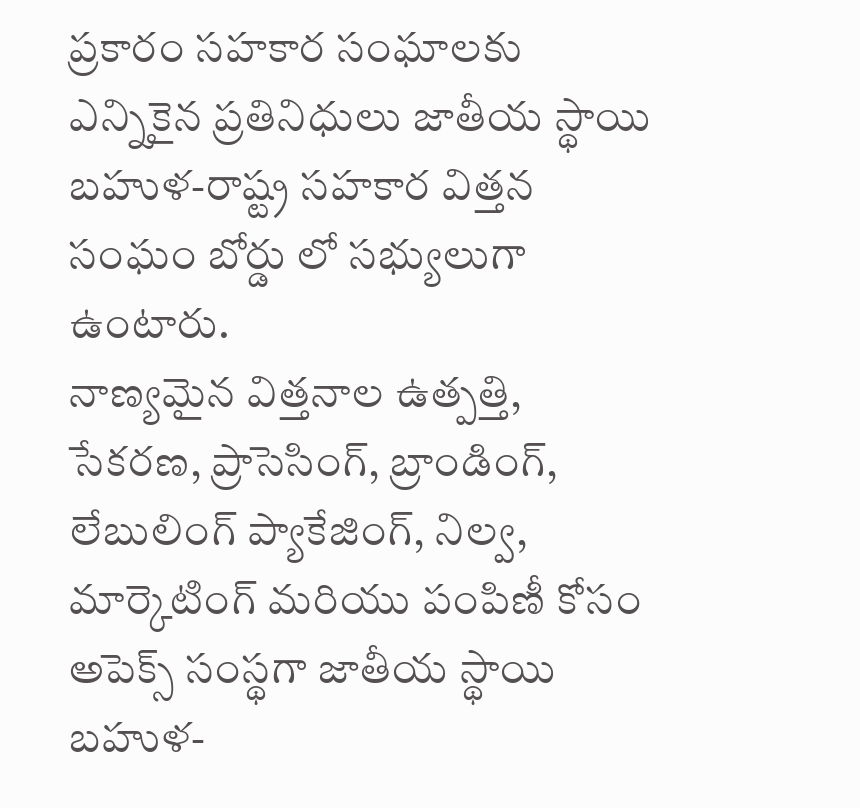ప్రకారం సహకార సంఘాలకు ఎన్నికైన ప్రతినిధులు జాతీయ స్థాయి బహుళ-రాష్ట్ర సహకార విత్తన సంఘం బోర్డు లో సభ్యులుగా ఉంటారు.
నాణ్యమైన విత్తనాల ఉత్పత్తి, సేకరణ, ప్రాసెసింగ్, బ్రాండింగ్, లేబులింగ్ ప్యాకేజింగ్, నిల్వ, మార్కెటింగ్ మరియు పంపిణీ కోసం అపెక్స్ సంస్థగా జాతీయ స్థాయి బహుళ-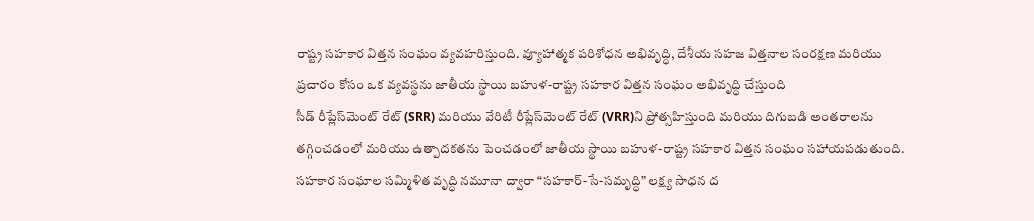రాష్ట్ర సహకార విత్తన సంఘం వ్యవహరిస్తుంది. వ్యూహాత్మక పరిశోధన అభివృద్ధి, దేశీయ సహజ విత్తనాల సంరక్షణ మరియు ప్రచారం కోసం ఒక వ్యవస్థను జాతీయ స్థాయి బహుళ-రాష్ట్ర సహకార విత్తన సంఘం అభివృద్ధి చేస్తుంది
సీడ్ రీప్లేస్‌మెంట్ రేట్ (SRR) మరియు వేరిటీ రీప్లేస్‌మెంట్ రేట్ (VRR)ని ప్రోత్సహిస్తుంది మరియు దిగుబడి అంతరాలను తగ్గించడంలో మరియు ఉత్పాదకతను పెంచడంలో జాతీయ స్థాయి బహుళ-రాష్ట్ర సహకార విత్తన సంఘం సహాయపడుతుంది.
సహకార సంఘాల సమ్మిళిత వృద్ధి నమూనా ద్వారా “సహకార్-సే-సమృద్ధి” లక్ష్య సాధన ద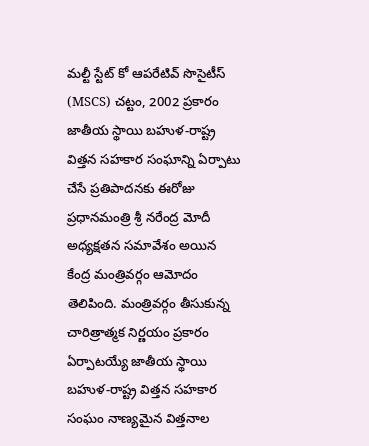మల్టీ స్టేట్ కో ఆపరేటివ్ సొసైటీస్ (MSCS) చట్టం, 2002 ప్రకారం జాతీయ స్థాయి బహుళ-రాష్ట్ర విత్తన సహకార సంఘాన్ని ఏర్పాటు చేసే ప్రతిపాదనకు ఈరోజు ప్రధానమంత్రి శ్రీ నరేంద్ర మోదీ అధ్యక్షతన సమావేశం అయిన కేంద్ర మంత్రివర్గం ఆమోదం తెలిపింది. మంత్రివర్గం తీసుకున్న చారిత్రాత్మక నిర్ణయం ప్రకారం ఏర్పాటయ్యే జాతీయ స్థాయి బహుళ-రాష్ట్ర విత్తన సహకార సంఘం నాణ్యమైన విత్తనాల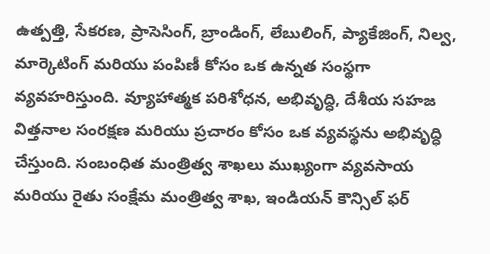ఉత్పత్తి, సేకరణ, ప్రాసెసింగ్, బ్రాండింగ్, లేబులింగ్, ప్యాకేజింగ్, నిల్వ, మార్కెటింగ్ మరియు పంపిణీ కోసం ఒక ఉన్నత సంస్థగా వ్యవహరిస్తుంది. వ్యూహాత్మక పరిశోధన, అభివృద్ధి, దేశీయ సహజ విత్తనాల సంరక్షణ మరియు ప్రచారం కోసం ఒక వ్యవస్థను అభివృద్ధి చేస్తుంది. సంబంధిత మంత్రిత్వ శాఖలు ముఖ్యంగా వ్యవసాయ మరియు రైతు సంక్షేమ మంత్రిత్వ శాఖ, ఇండియన్ కౌన్సిల్ ఫర్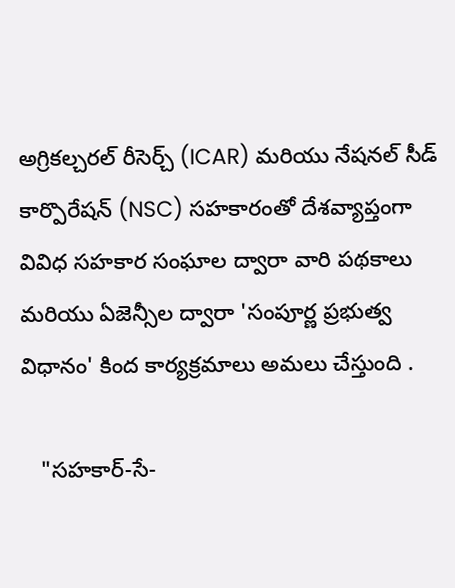అగ్రికల్చరల్ రీసెర్చ్ (ICAR) మరియు నేషనల్ సీడ్ కార్పొరేషన్ (NSC) సహకారంతో దేశవ్యాప్తంగా వివిధ సహకార సంఘాల ద్వారా వారి పథకాలు మరియు ఏజెన్సీల ద్వారా 'సంపూర్ణ ప్రభుత్వ విధానం' కింద కార్యక్రమాలు అమలు చేస్తుంది .

   "సహకార్-సే-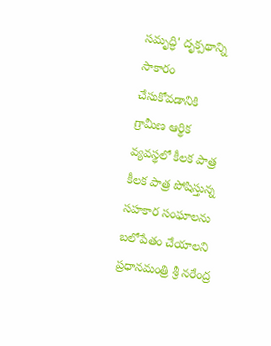సమృద్ధి' దృక్పథాన్ని సాకారం చేసుకోవడానికి గ్రామీణ ఆర్థిక వ్యవస్థలో కీలక పాత్ర కీలక పాత్ర పోషిస్తున్న సహకార సంఘాలను బలోపేతం చేయాలని ప్రధానమంత్రి శ్రీ నరేంద్ర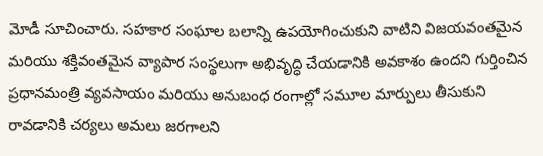మోడీ సూచించారు. సహకార సంఘాల బలాన్ని ఉపయోగించుకుని వాటిని విజయవంతమైన మరియు శక్తివంతమైన వ్యాపార సంస్థలుగా అభివృద్ధి చేయడానికి అవకాశం ఉందని గుర్తించిన ప్రధానమంత్రి వ్యవసాయం మరియు అనుబంధ రంగాల్లో సమూల మార్పులు తీసుకుని రావడానికి చర్యలు అమలు జరగాలని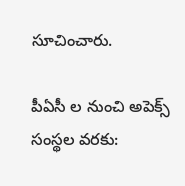సూచించారు.

పీఏసీ ల నుంచి అపెక్స్ సంస్థల వరకు: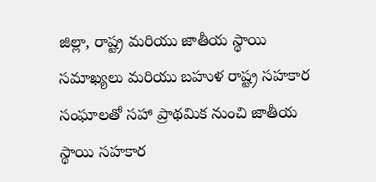జిల్లా, రాష్ట్ర మరియు జాతీయ స్థాయి సమాఖ్యలు మరియు బహుళ రాష్ట్ర సహకార సంఘాలతో సహా ప్రాథమిక నుంచి జాతీయ స్థాయి సహకార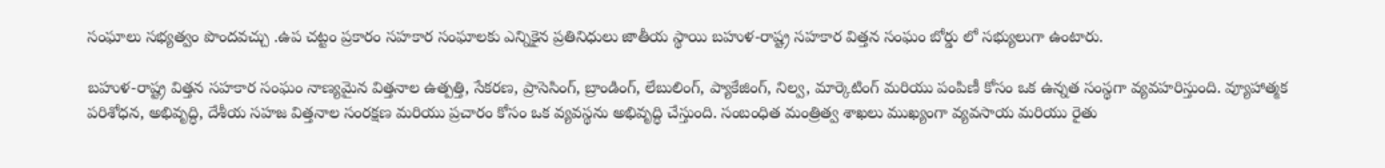సంఘాలు సభ్యత్వం పొందవచ్చు .ఉప చట్టం ప్రకారం సహకార సంఘాలకు ఎన్నికైన ప్రతినిధులు జాతీయ స్థాయి బహుళ-రాష్ట్ర సహకార విత్తన సంఘం బోర్డు లో సభ్యులుగా ఉంటారు.

బహుళ-రాష్ట్ర విత్తన సహకార సంఘం నాణ్యమైన విత్తనాల ఉత్పత్తి, సేకరణ, ప్రాసెసింగ్, బ్రాండింగ్, లేబులింగ్, ప్యాకేజింగ్, నిల్వ, మార్కెటింగ్ మరియు పంపిణీ కోసం ఒక ఉన్నత సంస్థగా వ్యవహరిస్తుంది. వ్యూహాత్మక పరిశోధన, అభివృద్ధి, దేశీయ సహజ విత్తనాల సంరక్షణ మరియు ప్రచారం కోసం ఒక వ్యవస్థను అభివృద్ధి చేస్తుంది. సంబంధిత మంత్రిత్వ శాఖలు ముఖ్యంగా వ్యవసాయ మరియు రైతు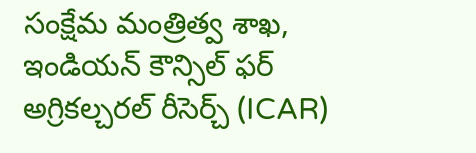సంక్షేమ మంత్రిత్వ శాఖ, ఇండియన్ కౌన్సిల్ ఫర్ అగ్రికల్చరల్ రీసెర్చ్ (ICAR)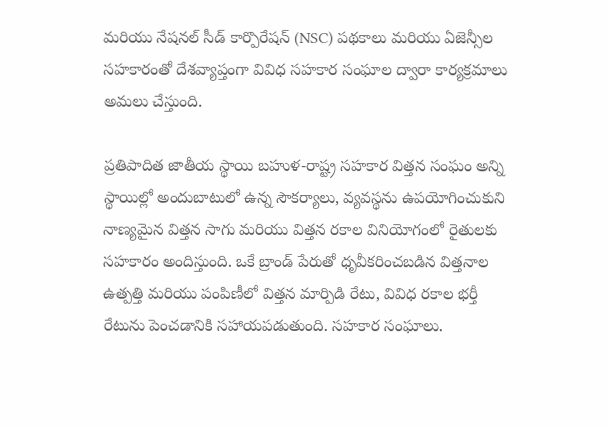మరియు నేషనల్ సీడ్ కార్పొరేషన్ (NSC) పథకాలు మరియు ఏజెన్సీల సహకారంతో దేశవ్యాప్తంగా వివిధ సహకార సంఘాల ద్వారా కార్యక్రమాలు అమలు చేస్తుంది.

ప్రతిపాదిత జాతీయ స్థాయి బహుళ-రాష్ట్ర సహకార విత్తన సంఘం అన్ని స్థాయిల్లో అందుబాటులో ఉన్న సౌకర్యాలు, వ్యవస్థను ఉపయోగించుకుని నాణ్యమైన విత్తన సాగు మరియు విత్తన రకాల వినియోగంలో రైతులకు సహకారం అందిస్తుంది. ఒకే బ్రాండ్ పేరుతో ధృవీకరించబడిన విత్తనాల ఉత్పత్తి మరియు పంపిణీలో విత్తన మార్పిడి రేటు, వివిధ రకాల భర్తీ రేటును పెంచడానికి సహాయపడుతుంది. సహకార సంఘాలు.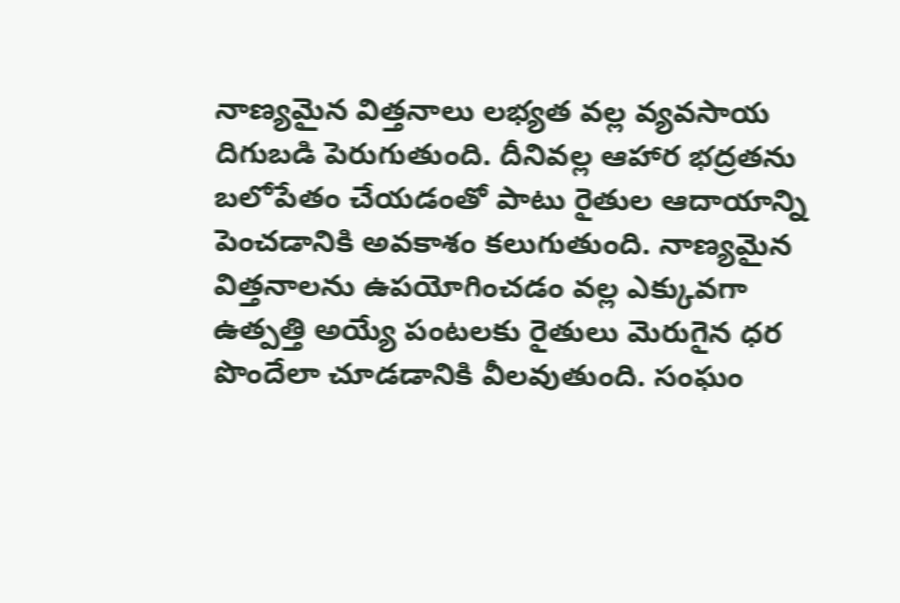నాణ్యమైన విత్తనాలు లభ్యత వల్ల వ్యవసాయ దిగుబడి పెరుగుతుంది. దీనివల్ల ఆహార భద్రతను బలోపేతం చేయడంతో పాటు రైతుల ఆదాయాన్ని పెంచడానికి అవకాశం కలుగుతుంది. నాణ్యమైన విత్తనాలను ఉపయోగించడం వల్ల ఎక్కువగా ఉత్పత్తి అయ్యే పంటలకు రైతులు మెరుగైన ధర పొందేలా చూడడానికి వీలవుతుంది. సంఘం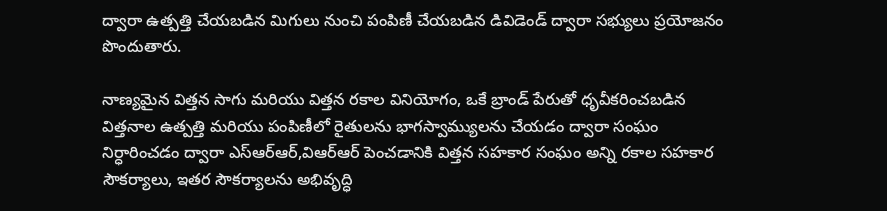ద్వారా ఉత్పత్తి చేయబడిన మిగులు నుంచి పంపిణీ చేయబడిన డివిడెండ్ ద్వారా సభ్యులు ప్రయోజనం పొందుతారు.

నాణ్యమైన విత్తన సాగు మరియు విత్తన రకాల వినియోగం, ఒకే బ్రాండ్ పేరుతో ధృవీకరించబడిన విత్తనాల ఉత్పత్తి మరియు పంపిణీలో రైతులను భాగస్వామ్యులను చేయడం ద్వారా సంఘం నిర్ధారించడం ద్వారా ఎస్ఆర్ఆర్,విఆర్ఆర్ పెంచడానికి విత్తన సహకార సంఘం అన్ని రకాల సహకార సౌకర్యాలు, ఇతర సౌకర్యాలను అభివృద్ధి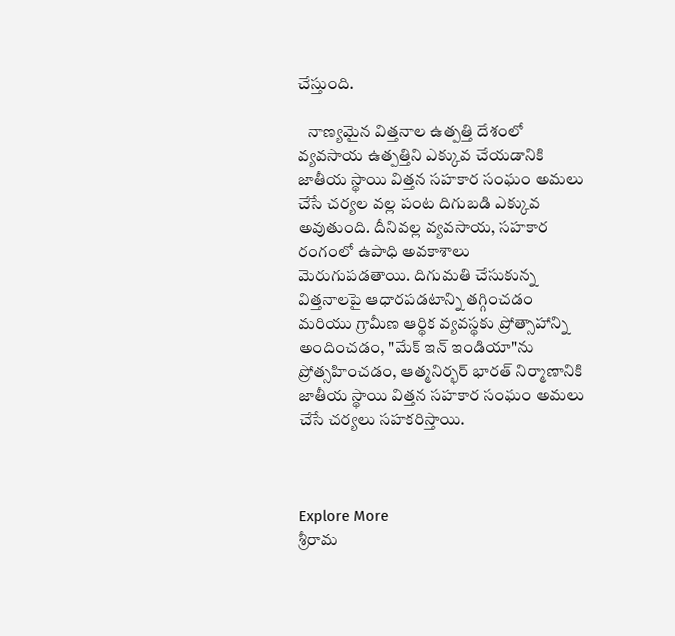చేస్తుంది.

   నాణ్యమైన విత్తనాల ఉత్పత్తి దేశంలో వ్యవసాయ ఉత్పత్తిని ఎక్కువ చేయడానికి జాతీయ స్థాయి విత్తన సహకార సంఘం అమలు చేసే చర్యల వల్ల పంట దిగుబడి ఎక్కువ అవుతుంది. దీనివల్ల వ్యవసాయ, సహకార రంగంలో ఉపాధి అవకాశాలు మెరుగుపడతాయి. దిగుమతి చేసుకున్న విత్తనాలపై ఆధారపడటాన్ని తగ్గించడం మరియు గ్రామీణ ఆర్థిక వ్యవస్థకు ప్రోత్సాహాన్ని అందించడం, "మేక్ ఇన్ ఇండియా"ను ప్రోత్సహించడం, ఆత్మనిర్భర్ భారత్‌ నిర్మాణానికి జాతీయ స్థాయి విత్తన సహకార సంఘం అమలు చేసే చర్యలు సహకరిస్తాయి.



Explore More
శ్రీరామ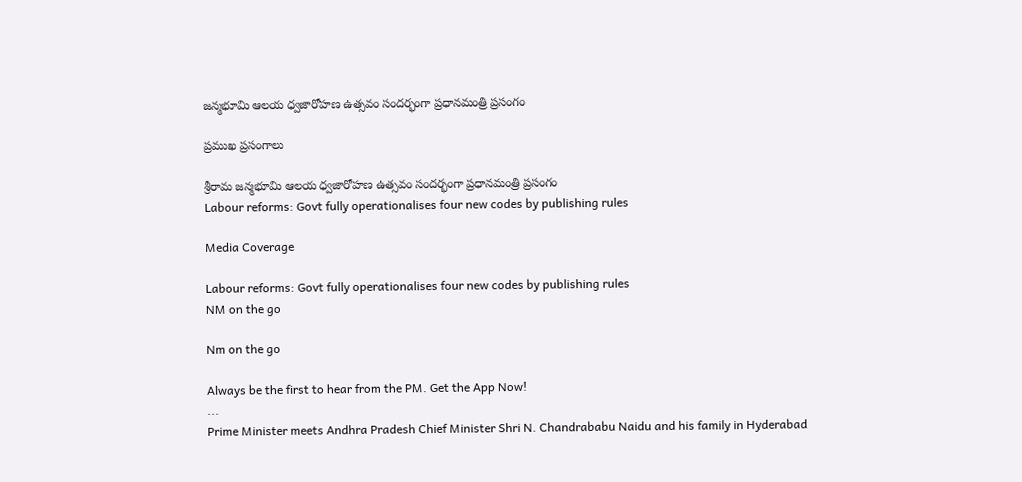జన్మభూమి ఆలయ ధ్వజారోహణ ఉత్సవం సందర్భంగా ప్రధానమంత్రి ప్రసంగం

ప్రముఖ ప్రసంగాలు

శ్రీరామ జన్మభూమి ఆలయ ధ్వజారోహణ ఉత్సవం సందర్భంగా ప్రధానమంత్రి ప్రసంగం
Labour reforms: Govt fully operationalises four new codes by publishing rules

Media Coverage

Labour reforms: Govt fully operationalises four new codes by publishing rules
NM on the go

Nm on the go

Always be the first to hear from the PM. Get the App Now!
...
Prime Minister meets Andhra Pradesh Chief Minister Shri N. Chandrababu Naidu and his family in Hyderabad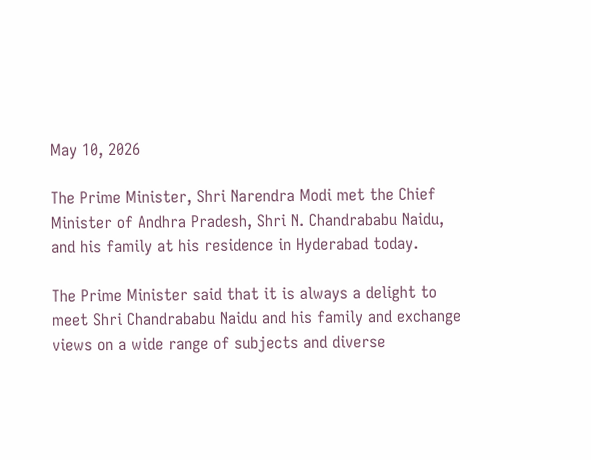May 10, 2026

The Prime Minister, Shri Narendra Modi met the Chief Minister of Andhra Pradesh, Shri N. Chandrababu Naidu, and his family at his residence in Hyderabad today.

The Prime Minister said that it is always a delight to meet Shri Chandrababu Naidu and his family and exchange views on a wide range of subjects and diverse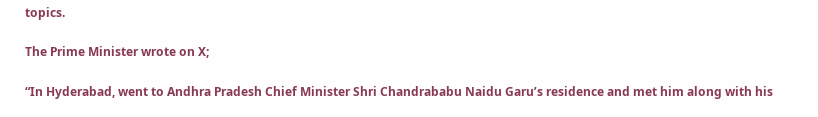topics.

The Prime Minister wrote on X;

“In Hyderabad, went to Andhra Pradesh Chief Minister Shri Chandrababu Naidu Garu’s residence and met him along with his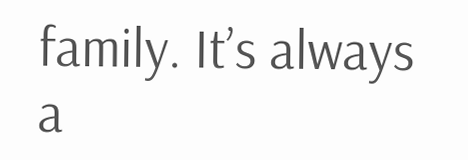family. It’s always a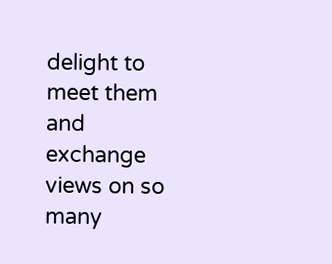delight to meet them and exchange views on so many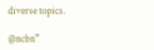diverse topics.

@ncbn”